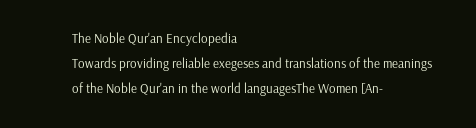The Noble Qur'an Encyclopedia
Towards providing reliable exegeses and translations of the meanings of the Noble Qur'an in the world languagesThe Women [An-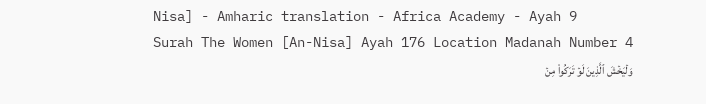Nisa] - Amharic translation - Africa Academy - Ayah 9
Surah The Women [An-Nisa] Ayah 176 Location Madanah Number 4
وَلۡيَخۡشَ ٱلَّذِينَ لَوۡ تَرَكُواْ مِنۡ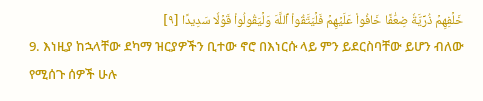خَلۡفِهِمۡ ذُرِّيَّةٗ ضِعَٰفًا خَافُواْ عَلَيۡهِمۡ فَلۡيَتَّقُواْ ٱللَّهَ وَلۡيَقُولُواْ قَوۡلٗا سَدِيدًا [٩]
9. እነዚያ ከኋላቸው ደካማ ዝርያዎችን ቢተው ኖሮ በእነርሱ ላይ ምን ይደርስባቸው ይሆን ብለው የሚሰጉ ሰዎች ሁሉ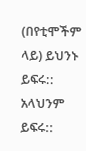(በየቲሞችም ላይ) ይህንኑ ይፍሩ:: አላህንም ይፍሩ::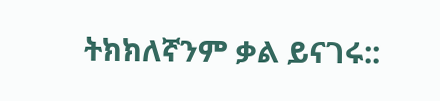ትክክለኛንም ቃል ይናገሩ::